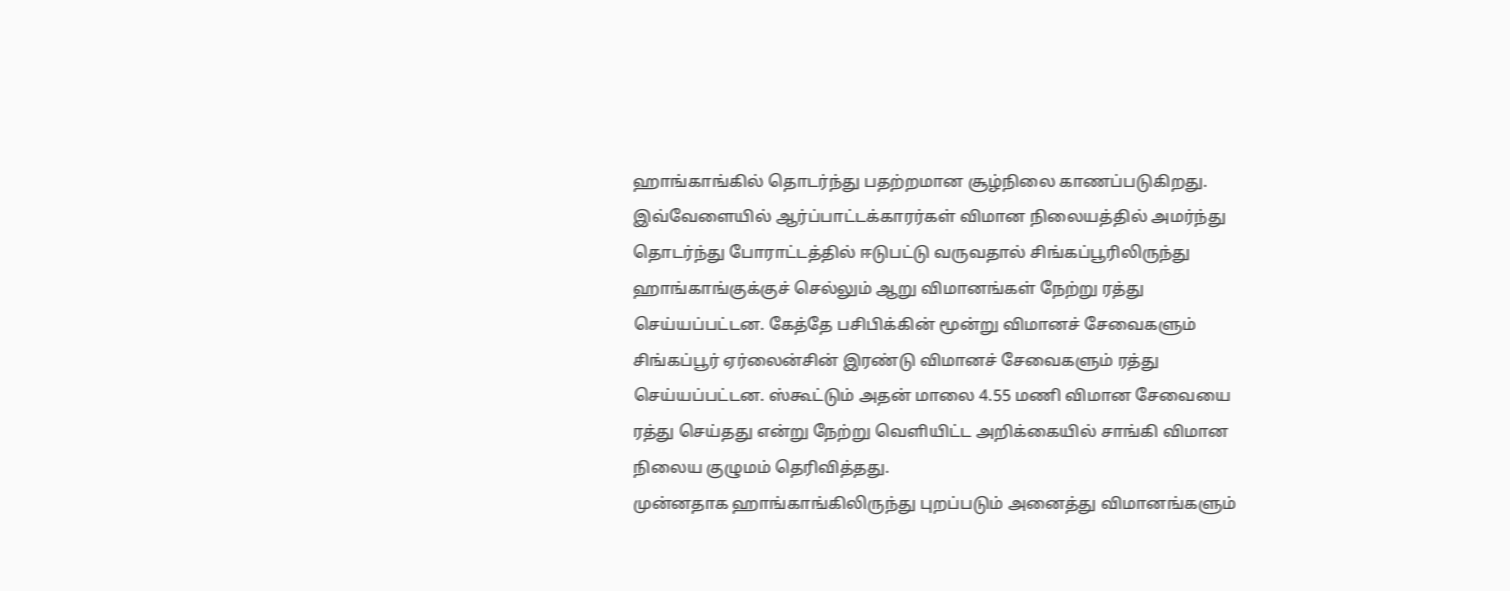ஹாங்காங்கில் தொடர்ந்து பதற்றமான சூழ்நிலை காணப்படுகிறது. இவ்வேளையில் ஆர்ப்பாட்டக்காரர்கள் விமான நிலையத்தில் அமர்ந்து தொடர்ந்து போராட்டத்தில் ஈடுபட்டு வருவதால் சிங்கப்பூரிலிருந்து ஹாங்காங்குக்குச் செல்லும் ஆறு விமானங்கள் நேற்று ரத்து செய்யப்பட்டன. கேத்தே பசிபிக்கின் மூன்று விமானச் சேவைகளும் சிங்கப்பூர் ஏர்லைன்சின் இரண்டு விமானச் சேவைகளும் ரத்து செய்யப்பட்டன. ஸ்கூட்டும் அதன் மாலை 4.55 மணி விமான சேவையை ரத்து செய்தது என்று நேற்று வெளியிட்ட அறிக்கையில் சாங்கி விமான நிலைய குழுமம் தெரிவித்தது.
முன்னதாக ஹாங்காங்கிலிருந்து புறப்படும் அனைத்து விமானங்களும்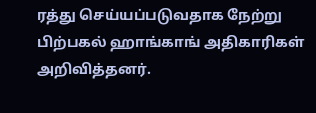ரத்து செய்யப்படுவதாக நேற்று பிற்பகல் ஹாங்காங் அதிகாரிகள் அறிவித்தனர்.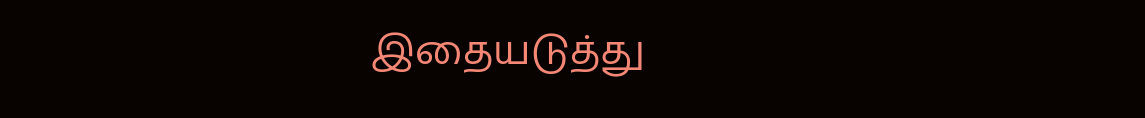இதையடுத்து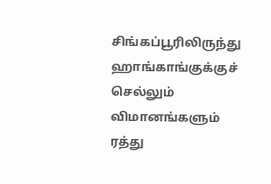சிங்கப்பூரிலிருந்து ஹாங்காங்குக்குச் செல்லும் விமானங்களும் ரத்து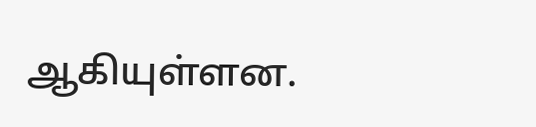ஆகியுள்ளன.